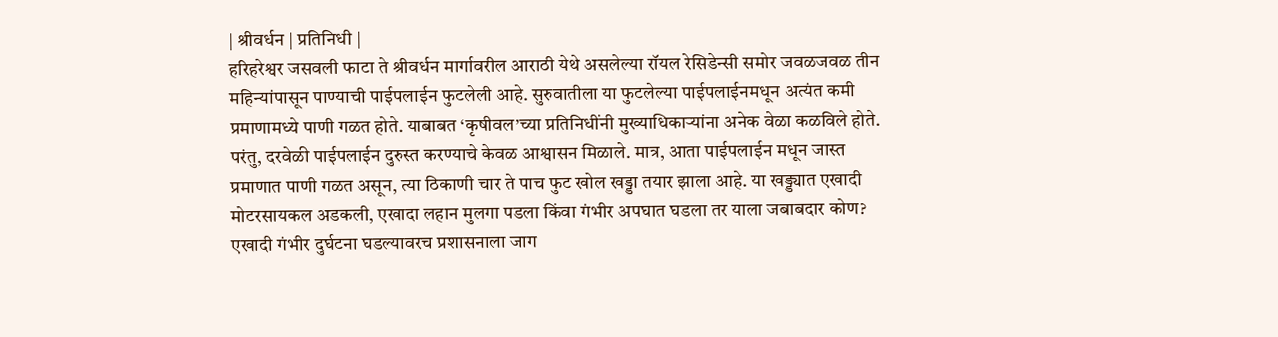| श्रीवर्धन | प्रतिनिधी |
हरिहरेश्वर जसवली फाटा ते श्रीवर्धन मार्गावरील आराठी येथे असलेल्या रॉयल रेसिडेन्सी समोर जवळजवळ तीन महिन्यांपासून पाण्याची पाईपलाईन फुटलेली आहे. सुरुवातीला या फुटलेल्या पाईपलाईनमधून अत्यंत कमी प्रमाणामध्ये पाणी गळत होते. याबाबत ‘कृषीवल’च्या प्रतिनिधींनी मुख्याधिकाऱ्यांना अनेक वेळा कळविले होते. परंतु, दरवेळी पाईपलाईन दुरुस्त करण्याचे केवळ आश्वासन मिळाले. मात्र, आता पाईपलाईन मधून जास्त प्रमाणात पाणी गळत असून, त्या ठिकाणी चार ते पाच फुट खोल खड्डा तयार झाला आहे. या खड्ड्यात एखादी मोटरसायकल अडकली, एखादा लहान मुलगा पडला किंवा गंभीर अपघात घडला तर याला जबाबदार कोण? एखादी गंभीर दुर्घटना घडल्यावरच प्रशासनाला जाग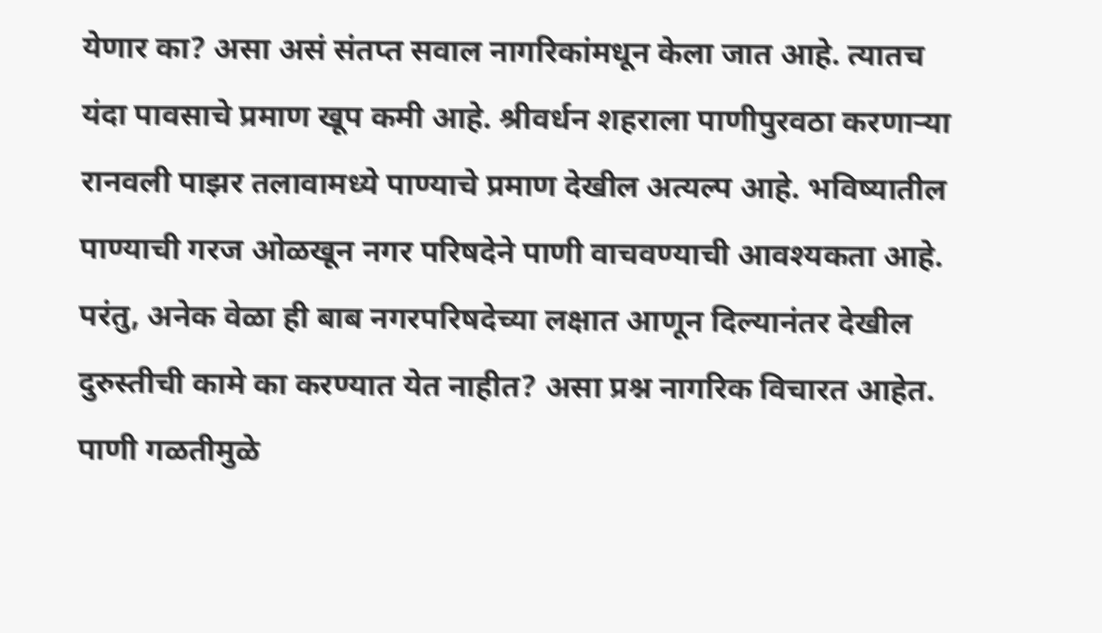येणार का? असा असं संतप्त सवाल नागरिकांमधून केला जात आहे. त्यातच यंदा पावसाचे प्रमाण खूप कमी आहे. श्रीवर्धन शहराला पाणीपुरवठा करणाऱ्या रानवली पाझर तलावामध्ये पाण्याचे प्रमाण देखील अत्यल्प आहे. भविष्यातील पाण्याची गरज ओळखून नगर परिषदेने पाणी वाचवण्याची आवश्यकता आहे. परंतु, अनेक वेळा ही बाब नगरपरिषदेच्या लक्षात आणून दिल्यानंतर देखील दुरुस्तीची कामे का करण्यात येत नाहीत? असा प्रश्न नागरिक विचारत आहेत.
पाणी गळतीमुळे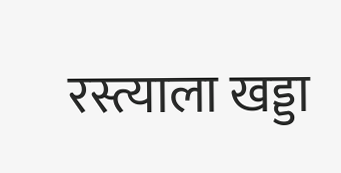रस्त्याला खड्डा